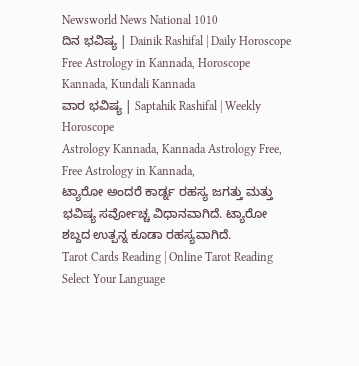Newsworld News National 1010
ದಿನ ಭವಿಷ್ಯ | Dainik Rashifal | Daily Horoscope
Free Astrology in Kannada, Horoscope Kannada, Kundali Kannada
ವಾರ ಭವಿಷ್ಯ | Saptahik Rashifal | Weekly Horoscope
Astrology Kannada, Kannada Astrology Free, Free Astrology in Kannada,
ಟ್ಯಾರೋ ಅಂದರೆ ಕಾರ್ಡ್ನ ರಹಸ್ಯ ಜಗತ್ತು ಮತ್ತು ಭವಿಷ್ಯ ಸರ್ವೋಚ್ಚ ವಿಧಾನವಾಗಿದೆ. ಟ್ಯಾರೋ ಶಬ್ದದ ಉತ್ಪನ್ನ ಕೂಡಾ ರಹಸ್ಯವಾಗಿದೆ.
Tarot Cards Reading | Online Tarot Reading
Select Your Language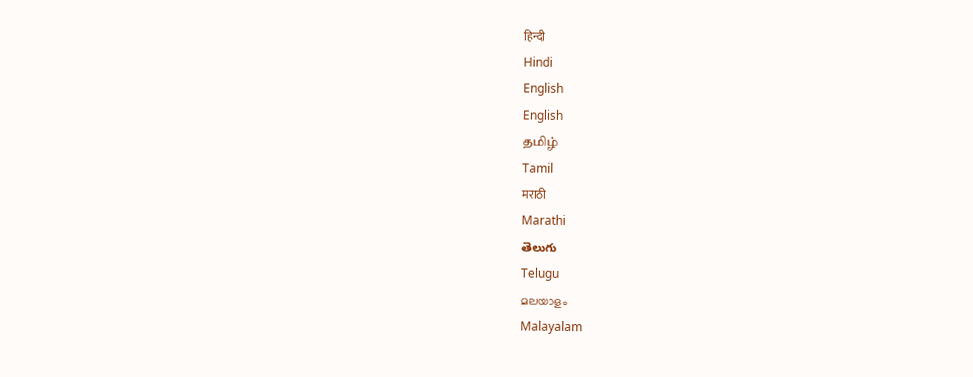हिन्दी
Hindi
English
English
தமிழ்
Tamil
मराठी
Marathi
తెలుగు
Telugu
മലയാളം
Malayalam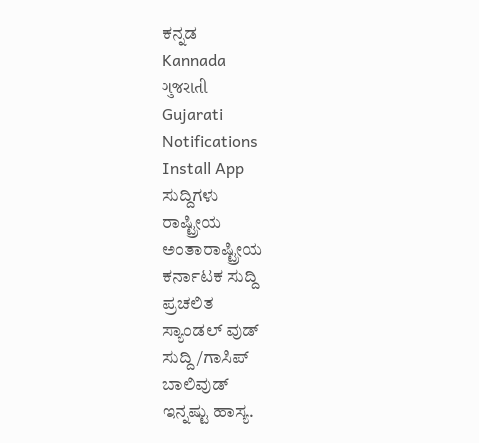ಕನ್ನಡ
Kannada
ગુજરાતી
Gujarati
Notifications
Install App
ಸುದ್ದಿಗಳು
ರಾಷ್ಟ್ರೀಯ
ಅಂತಾರಾಷ್ಟ್ರೀಯ
ಕರ್ನಾಟಕ ಸುದ್ದಿ
ಪ್ರಚಲಿತ
ಸ್ಯಾಂಡಲ್ ವುಡ್
ಸುದ್ದಿ/ಗಾಸಿಪ್
ಬಾಲಿವುಡ್
ಇನ್ನಷ್ಟು ಹಾಸ್ಯ.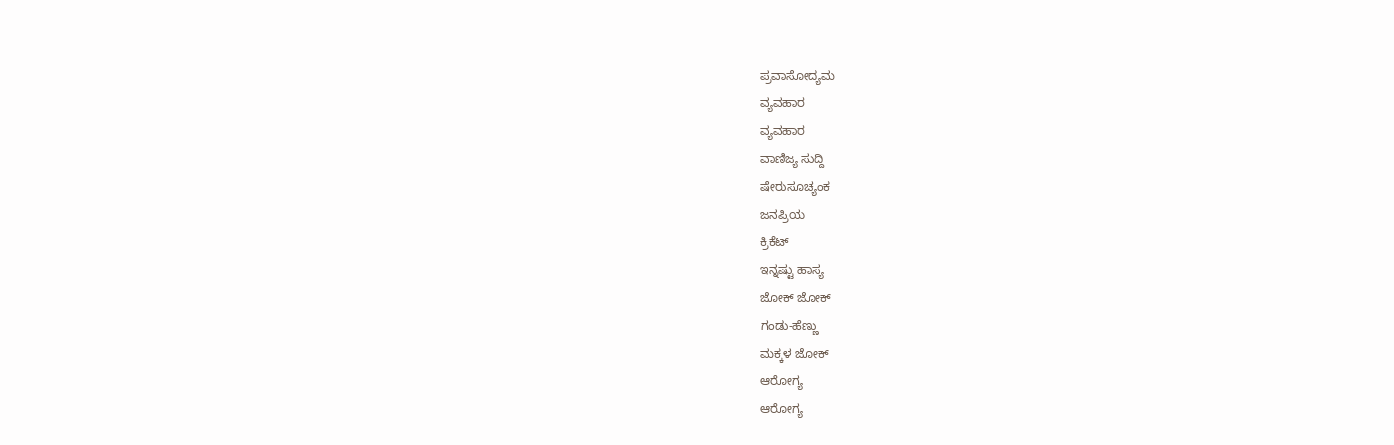ಪ್ರವಾಸೋದ್ಯಮ
ವ್ಯವಹಾರ
ವ್ಯವಹಾರ
ವಾಣಿಜ್ಯ ಸುದ್ದಿ
ಷೇರುಸೂಚ್ಯಂಕ
ಜನಪ್ರಿಯ
ಕ್ರಿಕೆಟ್
ಇನ್ನಷ್ಟು ಹಾಸ್ಯ
ಜೋಕ್ ಜೋಕ್
ಗಂಡು-ಹೆಣ್ಣು
ಮಕ್ಕಳ ಜೋಕ್
ಆರೋಗ್ಯ
ಆರೋಗ್ಯ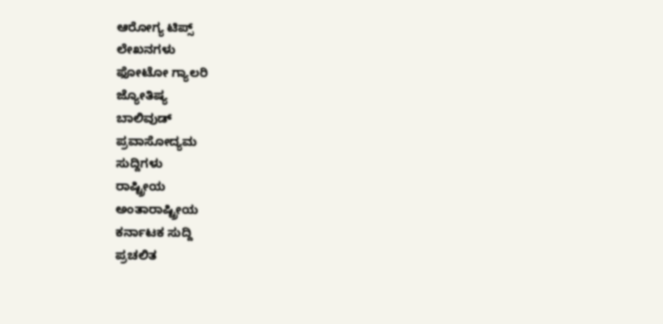ಆರೋಗ್ಯ ಟಿಪ್ಸ್
ಲೇಖನಗಳು
ಫೋಟೋ ಗ್ಯಾಲರಿ
ಜ್ಯೋತಿಷ್ಯ
ಬಾಲಿವುಡ್
ಪ್ರವಾಸೋದ್ಯಮ
ಸುದ್ದಿಗಳು
ರಾಷ್ಟ್ರೀಯ
ಅಂತಾರಾಷ್ಟ್ರೀಯ
ಕರ್ನಾಟಕ ಸುದ್ದಿ
ಪ್ರಚಲಿತ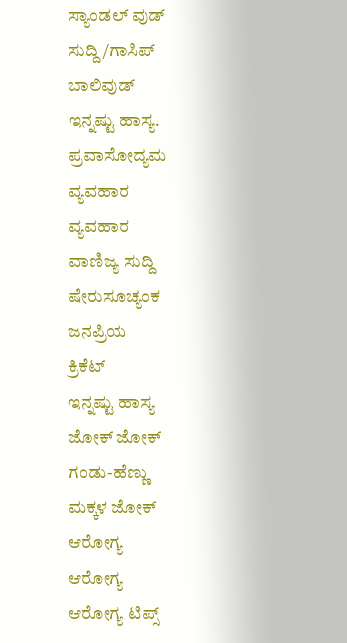ಸ್ಯಾಂಡಲ್ ವುಡ್
ಸುದ್ದಿ/ಗಾಸಿಪ್
ಬಾಲಿವುಡ್
ಇನ್ನಷ್ಟು ಹಾಸ್ಯ.
ಪ್ರವಾಸೋದ್ಯಮ
ವ್ಯವಹಾರ
ವ್ಯವಹಾರ
ವಾಣಿಜ್ಯ ಸುದ್ದಿ
ಷೇರುಸೂಚ್ಯಂಕ
ಜನಪ್ರಿಯ
ಕ್ರಿಕೆಟ್
ಇನ್ನಷ್ಟು ಹಾಸ್ಯ
ಜೋಕ್ ಜೋಕ್
ಗಂಡು-ಹೆಣ್ಣು
ಮಕ್ಕಳ ಜೋಕ್
ಆರೋಗ್ಯ
ಆರೋಗ್ಯ
ಆರೋಗ್ಯ ಟಿಪ್ಸ್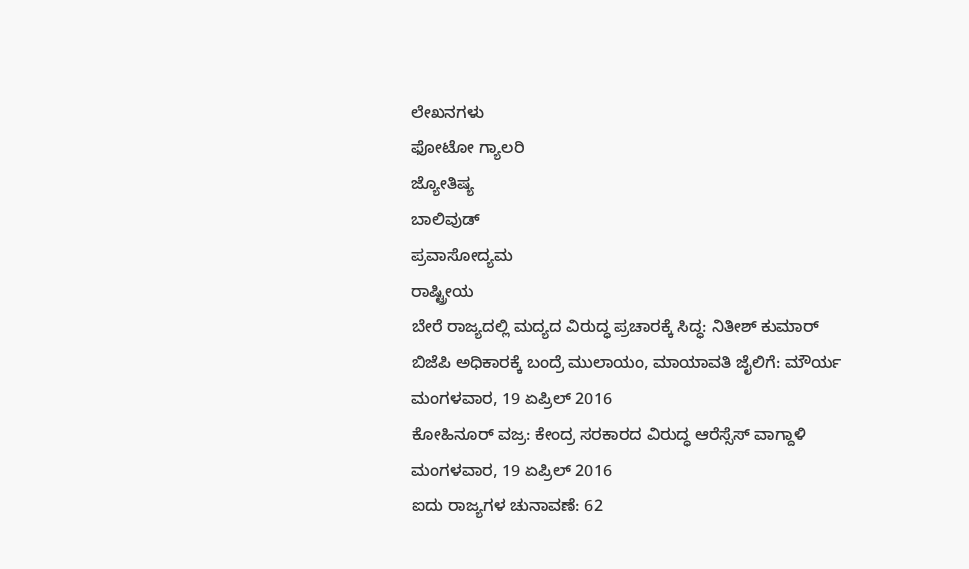ಲೇಖನಗಳು
ಫೋಟೋ ಗ್ಯಾಲರಿ
ಜ್ಯೋತಿಷ್ಯ
ಬಾಲಿವುಡ್
ಪ್ರವಾಸೋದ್ಯಮ
ರಾಷ್ಟ್ರೀಯ
ಬೇರೆ ರಾಜ್ಯದಲ್ಲಿ ಮದ್ಯದ ವಿರುದ್ಧ ಪ್ರಚಾರಕ್ಕೆ ಸಿದ್ಧ: ನಿತೀಶ್ ಕುಮಾರ್
ಬಿಜೆಪಿ ಅಧಿಕಾರಕ್ಕೆ ಬಂದ್ರೆ ಮುಲಾಯಂ, ಮಾಯಾವತಿ ಜೈಲಿಗೆ: ಮೌರ್ಯ
ಮಂಗಳವಾರ, 19 ಏಪ್ರಿಲ್ 2016
ಕೋಹಿನೂರ್ ವಜ್ರ: ಕೇಂದ್ರ ಸರಕಾರದ ವಿರುದ್ಧ ಆರೆಸ್ಸೆಸ್ ವಾಗ್ದಾಳಿ
ಮಂಗಳವಾರ, 19 ಏಪ್ರಿಲ್ 2016
ಐದು ರಾಜ್ಯಗಳ ಚುನಾವಣೆ: 62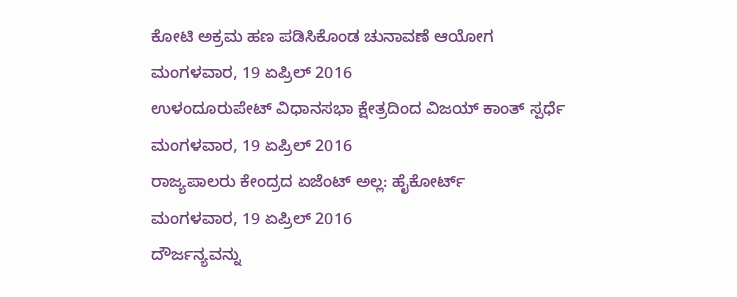ಕೋಟಿ ಅಕ್ರಮ ಹಣ ಪಡಿಸಿಕೊಂಡ ಚುನಾವಣೆ ಆಯೋಗ
ಮಂಗಳವಾರ, 19 ಏಪ್ರಿಲ್ 2016
ಉಳಂದೂರುಪೇಟ್ ವಿಧಾನಸಭಾ ಕ್ಷೇತ್ರದಿಂದ ವಿಜಯ್ ಕಾಂತ್ ಸ್ಪರ್ಧೆ
ಮಂಗಳವಾರ, 19 ಏಪ್ರಿಲ್ 2016
ರಾಜ್ಯಪಾಲರು ಕೇಂದ್ರದ ಏಜೆಂಟ್ ಅಲ್ಲ: ಹೈಕೋರ್ಟ್
ಮಂಗಳವಾರ, 19 ಏಪ್ರಿಲ್ 2016
ದೌರ್ಜನ್ಯವನ್ನು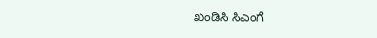ಖಂಡಿಸಿ ಸಿಎಂಗೆ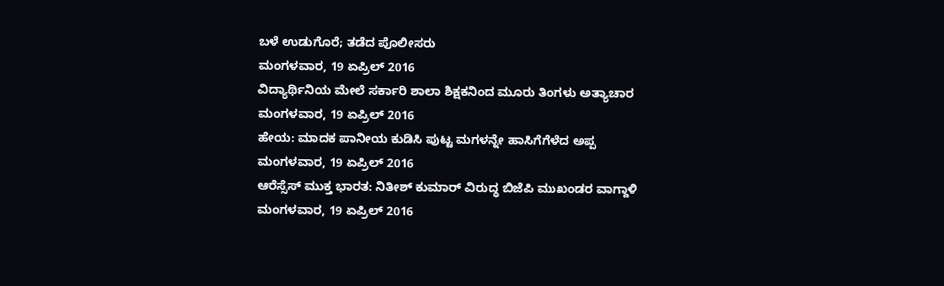ಬಳೆ ಉಡುಗೊರೆ; ತಡೆದ ಪೊಲೀಸರು
ಮಂಗಳವಾರ, 19 ಏಪ್ರಿಲ್ 2016
ವಿದ್ಯಾರ್ಥಿನಿಯ ಮೇಲೆ ಸರ್ಕಾರಿ ಶಾಲಾ ಶಿಕ್ಷಕನಿಂದ ಮೂರು ತಿಂಗಳು ಅತ್ಯಾಚಾರ
ಮಂಗಳವಾರ, 19 ಏಪ್ರಿಲ್ 2016
ಹೇಯ: ಮಾದಕ ಪಾನೀಯ ಕುಡಿಸಿ ಪುಟ್ಟ ಮಗಳನ್ನೇ ಹಾಸಿಗೆಗೆಳೆದ ಅಪ್ಪ
ಮಂಗಳವಾರ, 19 ಏಪ್ರಿಲ್ 2016
ಆರೆಸ್ಸೆಸ್ ಮುಕ್ತ ಭಾರತ: ನಿತೀಶ್ ಕುಮಾರ್ ವಿರುದ್ಧ ಬಿಜೆಪಿ ಮುಖಂಡರ ವಾಗ್ದಾಳಿ
ಮಂಗಳವಾರ, 19 ಏಪ್ರಿಲ್ 2016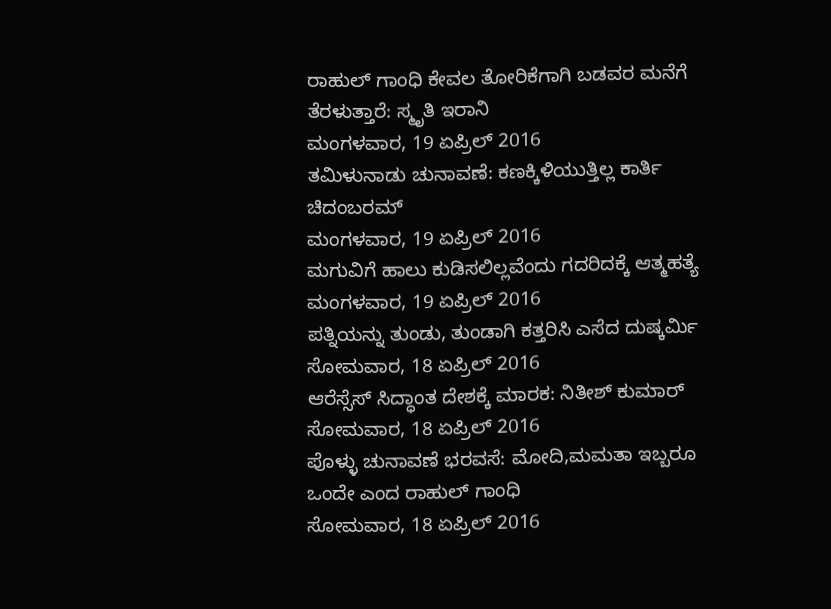ರಾಹುಲ್ ಗಾಂಧಿ ಕೇವಲ ತೋರಿಕೆಗಾಗಿ ಬಡವರ ಮನೆಗೆ ತೆರಳುತ್ತಾರೆ: ಸ್ಮೃತಿ ಇರಾನಿ
ಮಂಗಳವಾರ, 19 ಏಪ್ರಿಲ್ 2016
ತಮಿಳುನಾಡು ಚುನಾವಣೆ: ಕಣಕ್ಕಿಳಿಯುತ್ತಿಲ್ಲ ಕಾರ್ತಿ ಚಿದಂಬರಮ್
ಮಂಗಳವಾರ, 19 ಏಪ್ರಿಲ್ 2016
ಮಗುವಿಗೆ ಹಾಲು ಕುಡಿಸಲಿಲ್ಲವೆಂದು ಗದರಿದಕ್ಕೆ ಆತ್ಮಹತ್ಯೆ
ಮಂಗಳವಾರ, 19 ಏಪ್ರಿಲ್ 2016
ಪತ್ನಿಯನ್ನು ತುಂಡು, ತುಂಡಾಗಿ ಕತ್ತರಿಸಿ ಎಸೆದ ದುಷ್ಕರ್ಮಿ
ಸೋಮವಾರ, 18 ಏಪ್ರಿಲ್ 2016
ಆರೆಸ್ಸೆಸ್ ಸಿದ್ಧಾಂತ ದೇಶಕ್ಕೆ ಮಾರಕ: ನಿತೀಶ್ ಕುಮಾರ್
ಸೋಮವಾರ, 18 ಏಪ್ರಿಲ್ 2016
ಪೊಳ್ಳು ಚುನಾವಣೆ ಭರವಸೆ: ಮೋದಿ,ಮಮತಾ ಇಬ್ಬರೂ ಒಂದೇ ಎಂದ ರಾಹುಲ್ ಗಾಂಧಿ
ಸೋಮವಾರ, 18 ಏಪ್ರಿಲ್ 2016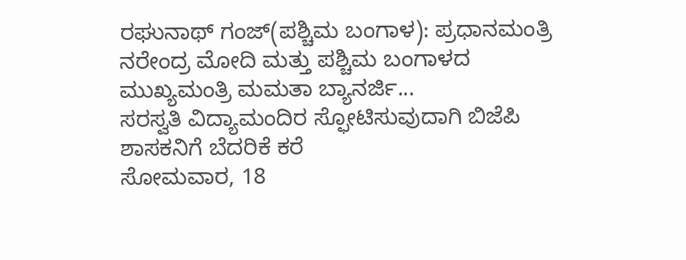ರಘುನಾಥ್ ಗಂಜ್(ಪಶ್ಚಿಮ ಬಂಗಾಳ): ಪ್ರಧಾನಮಂತ್ರಿ ನರೇಂದ್ರ ಮೋದಿ ಮತ್ತು ಪಶ್ಚಿಮ ಬಂಗಾಳದ ಮುಖ್ಯಮಂತ್ರಿ ಮಮತಾ ಬ್ಯಾನರ್ಜಿ...
ಸರಸ್ವತಿ ವಿದ್ಯಾಮಂದಿರ ಸ್ಫೋಟಿಸುವುದಾಗಿ ಬಿಜೆಪಿ ಶಾಸಕನಿಗೆ ಬೆದರಿಕೆ ಕರೆ
ಸೋಮವಾರ, 18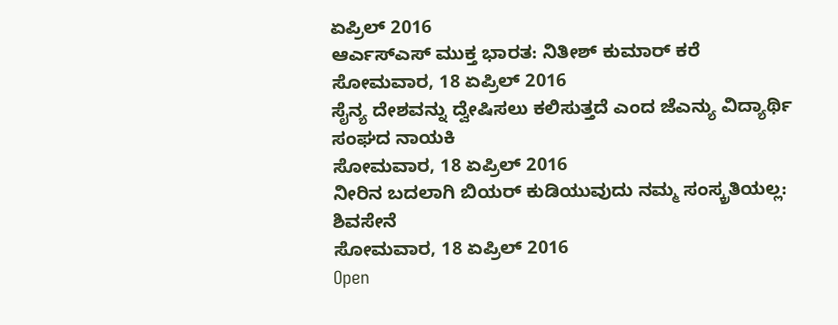ಏಪ್ರಿಲ್ 2016
ಆರ್ಎಸ್ಎಸ್ ಮುಕ್ತ ಭಾರತ: ನಿತೀಶ್ ಕುಮಾರ್ ಕರೆ
ಸೋಮವಾರ, 18 ಏಪ್ರಿಲ್ 2016
ಸೈನ್ಯ ದೇಶವನ್ನು ದ್ವೇಷಿಸಲು ಕಲಿಸುತ್ತದೆ ಎಂದ ಜೆಎನ್ಯು ವಿದ್ಯಾರ್ಥಿ ಸಂಘದ ನಾಯಕಿ
ಸೋಮವಾರ, 18 ಏಪ್ರಿಲ್ 2016
ನೀರಿನ ಬದಲಾಗಿ ಬಿಯರ್ ಕುಡಿಯುವುದು ನಮ್ಮ ಸಂಸ್ಕ್ರತಿಯಲ್ಲ: ಶಿವಸೇನೆ
ಸೋಮವಾರ, 18 ಏಪ್ರಿಲ್ 2016
Open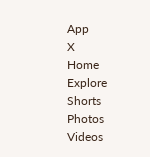App
X
Home
Explore
Shorts
Photos
Videos